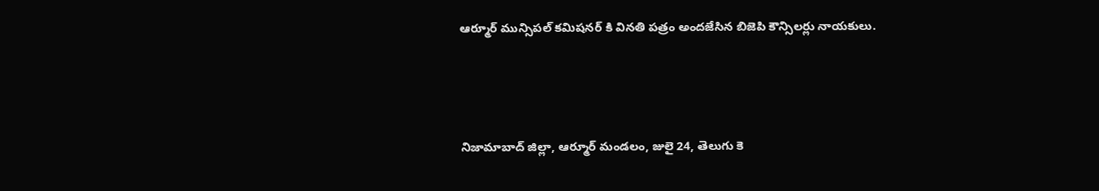ఆర్మూర్ మున్సిపల్ కమిషనర్ కి వినతి పత్రం అందజేసిన బిజెపి కౌన్సిలర్లు నాయకులు.



నిజామాబాద్ జిల్లా, ఆర్మూర్ మండలం, జులై 24, తెలుగు కె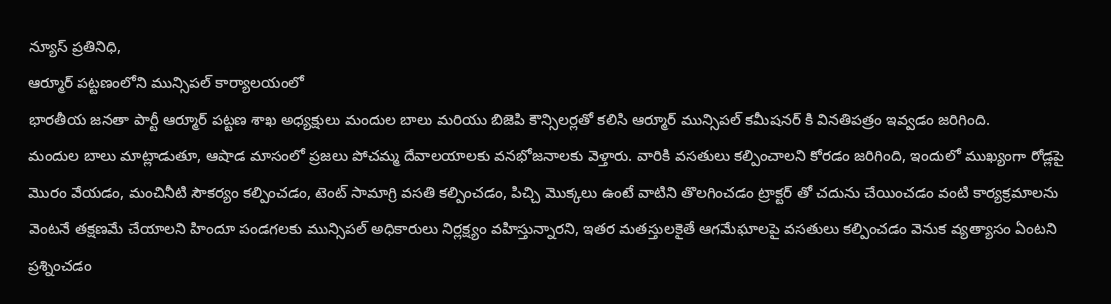న్యూస్ ప్రతినిధి,
ఆర్మూర్ పట్టణంలోని మున్సిపల్ కార్యాలయంలో
భారతీయ జనతా పార్టీ ఆర్మూర్ పట్టణ శాఖ అధ్యక్షులు మందుల బాలు మరియు బిజెపి కౌన్సిలర్లతో కలిసి ఆర్మూర్ మున్సిపల్ కమీషనర్ కి వినతిపత్రం ఇవ్వడం జరిగింది.
మందుల బాలు మాట్లాడుతూ, ఆషాడ మాసంలో ప్రజలు పోచమ్మ దేవాలయాలకు వనభోజనాలకు వెళ్తారు. వారికి వసతులు కల్పించాలని కోరడం జరిగింది, ఇందులో ముఖ్యంగా రోడ్లపై మొరం వేయడం, మంచినీటి సౌకర్యం కల్పించడం, టెంట్ సామాగ్రి వసతి కల్పించడం, పిచ్చి మొక్కలు ఉంటే వాటిని తొలగించడం ట్రాక్టర్ తో చదును చేయించడం వంటి కార్యక్రమాలను వెంటనే తక్షణమే చేయాలని హిందూ పండగలకు మున్సిపల్ అధికారులు నిర్లక్ష్యం వహిస్తున్నారని, ఇతర మతస్తులకైతే ఆగమేఘాలపై వసతులు కల్పించడం వెనుక వ్యత్యాసం ఏంటని ప్రశ్నించడం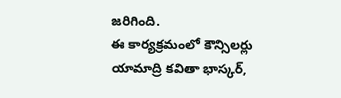జరిగింది.
ఈ కార్యక్రమంలో కౌన్సిలర్లు యామాద్రి కవితా భాస్కర్,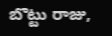బొట్టు రాజు,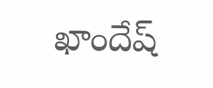ఖాందేష్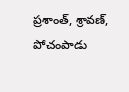ప్రశాంత్, శ్రావణ్, పోచంపాడు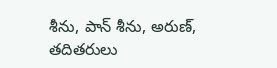శీను, పాన్ శీను, అరుణ్, తదితరులు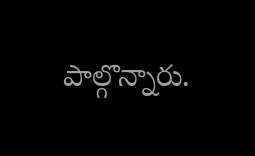పాల్గొన్నారు.